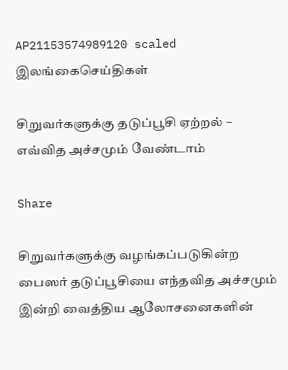AP21153574989120 scaled
இலங்கைசெய்திகள்

சிறுவர்களுக்கு தடுப்பூசி ஏற்றல் – எவ்வித அச்சமும் வேண்டாம்

Share

சிறுவர்களுக்கு வழங்கப்படுகின்ற பைஸர் தடுப்பூசியை எந்தவித அச்சமும் இன்றி வைத்திய ஆலோசனைகளின்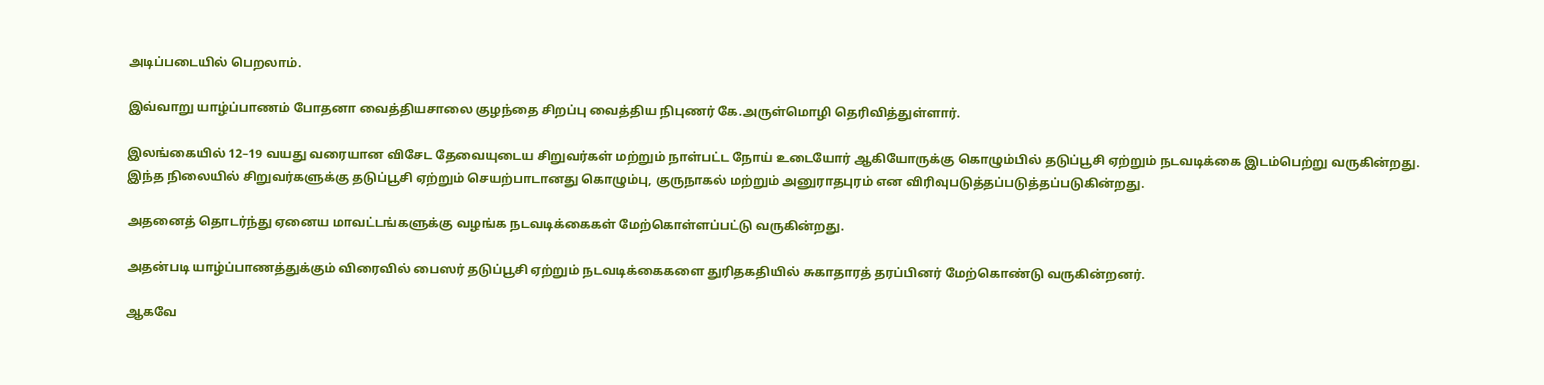அடிப்படையில் பெறலாம்.

இவ்வாறு யாழ்ப்பாணம் போதனா வைத்தியசாலை குழந்தை சிறப்பு வைத்திய நிபுணர் கே.அருள்மொழி தெரிவித்துள்ளார்.

இலங்கையில் 12–19 வயது வரையான விசேட தேவையுடைய சிறுவர்கள் மற்றும் நாள்பட்ட நோய் உடையோர் ஆகியோருக்கு கொழும்பில் தடுப்பூசி ஏற்றும் நடவடிக்கை இடம்பெற்று வருகின்றது.
இந்த நிலையில் சிறுவர்களுக்கு தடுப்பூசி ஏற்றும் செயற்பாடானது கொழும்பு, குருநாகல் மற்றும் அனுராதபுரம் என விரிவுபடுத்தப்படுத்தப்படுகின்றது.

அதனைத் தொடர்ந்து ஏனைய மாவட்டங்களுக்கு வழங்க நடவடிக்கைகள் மேற்கொள்ளப்பட்டு வருகின்றது.

அதன்படி யாழ்ப்பாணத்துக்கும் விரைவில் பைஸர் தடுப்பூசி ஏற்றும் நடவடிக்கைகளை துரிதகதியில் சுகாதாரத் தரப்பினர் மேற்கொண்டு வருகின்றனர்.

ஆகவே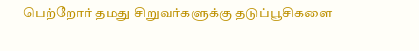பெற்றோர் தமது சிறுவர்களுக்கு தடுப்பூசிகளை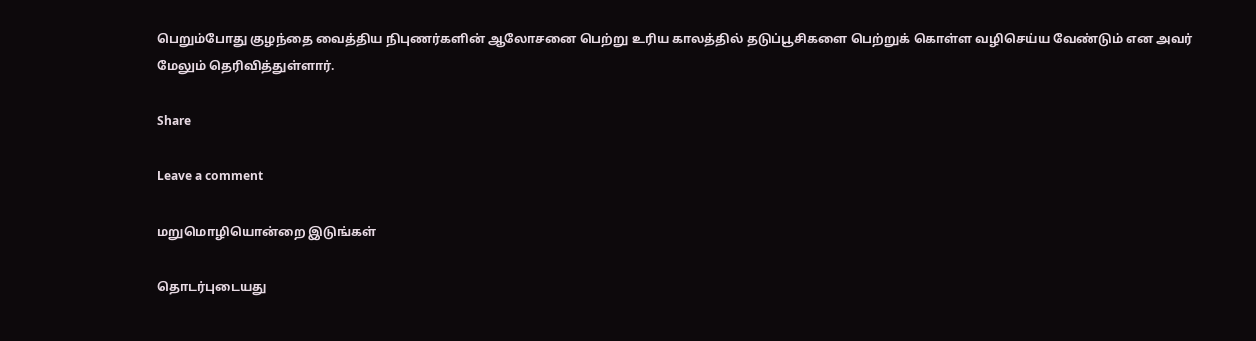பெறும்போது குழந்தை வைத்திய நிபுணர்களின் ஆலோசனை பெற்று உரிய காலத்தில் தடுப்பூசிகளை பெற்றுக் கொள்ள வழிசெய்ய வேண்டும் என அவர் மேலும் தெரிவித்துள்ளார்.

Share

Leave a comment

மறுமொழியொன்றை இடுங்கள்

தொடர்புடையது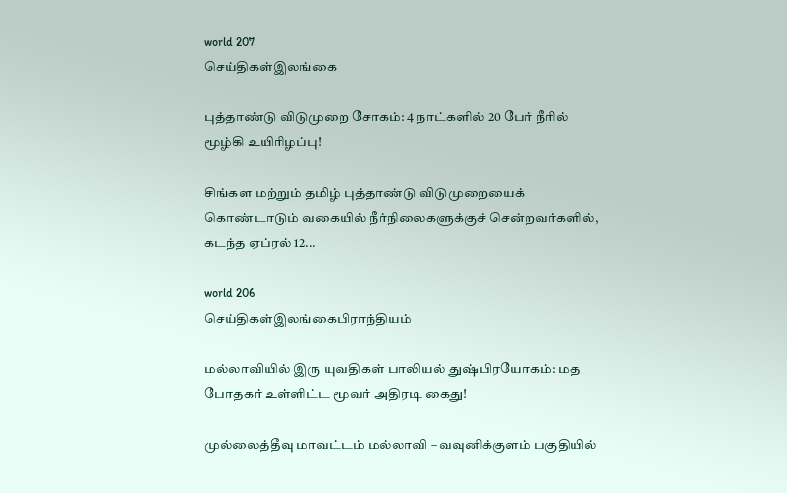world 207
செய்திகள்இலங்கை

புத்தாண்டு விடுமுறை சோகம்: 4 நாட்களில் 20 பேர் நீரில் மூழ்கி உயிரிழப்பு!

சிங்கள மற்றும் தமிழ் புத்தாண்டு விடுமுறையைக் கொண்டாடும் வகையில் நீர்நிலைகளுக்குச் சென்றவர்களில், கடந்த ஏப்ரல் 12...

world 206
செய்திகள்இலங்கைபிராந்தியம்

மல்லாவியில் இரு யுவதிகள் பாலியல் துஷ்பிரயோகம்: மத போதகர் உள்ளிட்ட மூவர் அதிரடி கைது!

முல்லைத்தீவு மாவட்டம் மல்லாவி – வவுனிக்குளம் பகுதியில்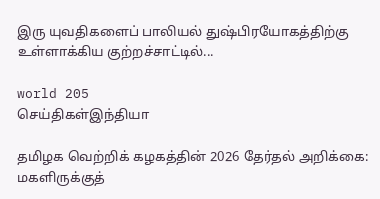இரு யுவதிகளைப் பாலியல் துஷ்பிரயோகத்திற்கு உள்ளாக்கிய குற்றச்சாட்டில்...

world 205
செய்திகள்இந்தியா

தமிழக வெற்றிக் கழகத்தின் 2026 தேர்தல் அறிக்கை: மகளிருக்குத்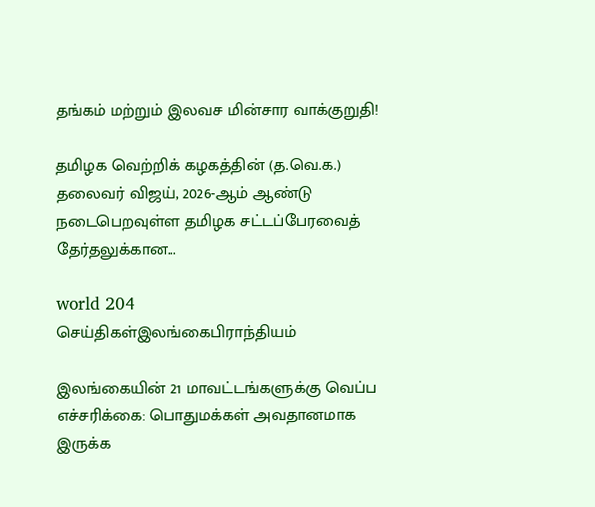தங்கம் மற்றும் இலவச மின்சார வாக்குறுதி!

தமிழக வெற்றிக் கழகத்தின் (த.வெ.க.) தலைவர் விஜய், 2026-ஆம் ஆண்டு நடைபெறவுள்ள தமிழக சட்டப்பேரவைத் தேர்தலுக்கான...

world 204
செய்திகள்இலங்கைபிராந்தியம்

இலங்கையின் 21 மாவட்டங்களுக்கு வெப்ப எச்சரிக்கை: பொதுமக்கள் அவதானமாக இருக்க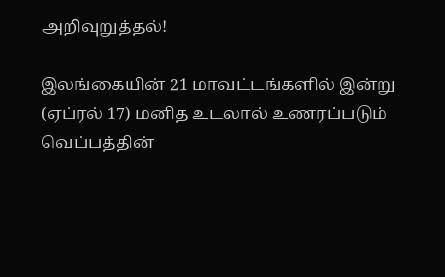அறிவுறுத்தல்!

இலங்கையின் 21 மாவட்டங்களில் இன்று (ஏப்ரல் 17) மனித உடலால் உணரப்படும் வெப்பத்தின்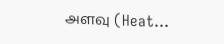அளவு (Heat...